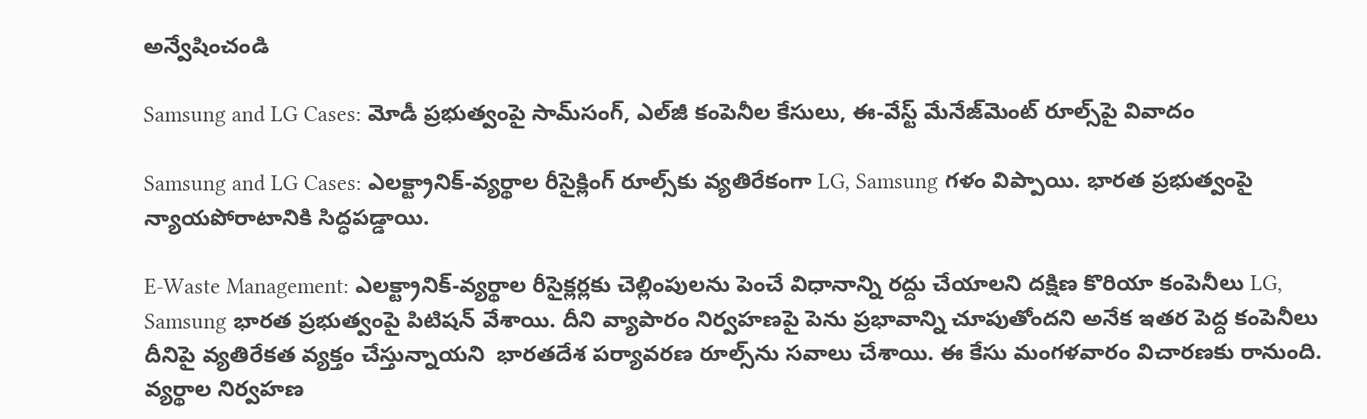అన్వేషించండి

Samsung and LG Cases: మోడీ ప్రభుత్వంపై సామ్‌సంగ్, ఎల్‌జీ కంపెనీల కేసులు, ఈ-వేస్ట్ మేనేజ్‌మెంట్ రూల్స్‌పై వివాదం

Samsung and LG Cases: ఎలక్ట్రానిక్-వ్యర్థాల రీసైక్లింగ్‌ రూల్స్‌కు వ్యతిరేకంగా LG, Samsung గళం విప్పాయి. భారత ప్రభుత్వంపై న్యాయపోరాటానికి సిద్ధపడ్డాయి.

E-Waste Management: ఎలక్ట్రానిక్-వ్యర్థాల రీసైక్లర్లకు చెల్లింపులను పెంచే విధానాన్ని రద్దు చేయాలని దక్షిణ కొరియా కంపెనీలు LG, Samsung భారత ప్రభుత్వంపై పిటిషన్ వేశాయి. దీని వ్యాపారం నిర్వహణపై పెను ప్రభావాన్ని చూపుతోందని అనేక ఇతర పెద్ద కంపెనీలు దీనిపై వ్యతిరేకత వ్యక్తం చేస్తున్నాయని  భారతదేశ పర్యావరణ రూల్స్‌ను సవాలు చేశాయి. ఈ కేసు మంగళవారం విచారణకు రానుంది. వ్యర్థాల నిర్వహణ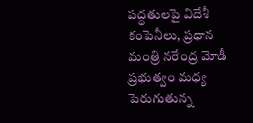పద్ధతులపై విదేశీ కంపెనీలు, ప్రధాన మంత్రి నరేంద్ర మోడీ ప్రభుత్వం మధ్య పెరుగుతున్న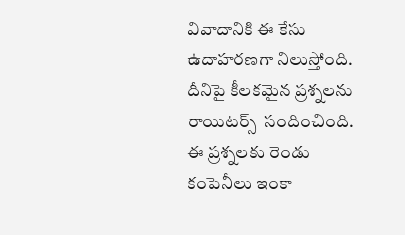వివాదానికి ఈ కేసు ఉదాహరణగా నిలుస్తోంది. దీనిపై కీలకమైన ప్రశ్నలను రాయిటర్స్  సందించింది. ఈ ప్రశ్నలకు రెండు కంపెనీలు ఇంకా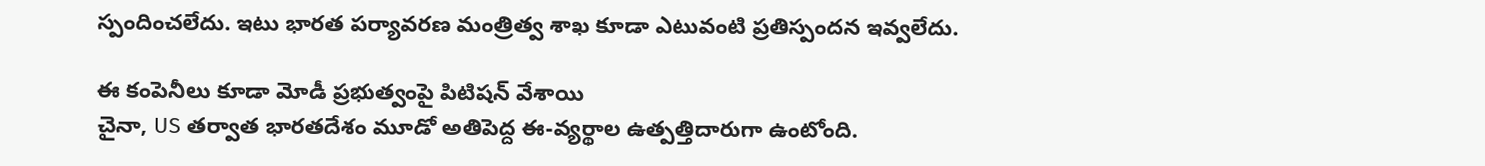స్పందించలేదు. ఇటు భారత పర్యావరణ మంత్రిత్వ శాఖ కూడా ఎటువంటి ప్రతిస్పందన ఇవ్వలేదు.

ఈ కంపెనీలు కూడా మోడీ ప్రభుత్వంపై పిటిషన్ వేశాయి
చైనా, US తర్వాత భారతదేశం మూడో అతిపెద్ద ఈ-వ్యర్థాల ఉత్పత్తిదారుగా ఉంటోంది.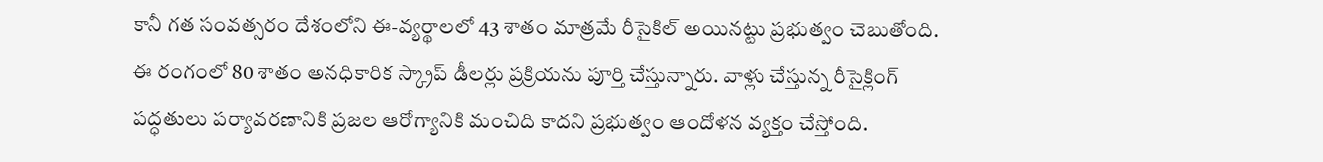కానీ గత సంవత్సరం దేశంలోని ఈ-వ్యర్థాలలో 43 శాతం మాత్రమే రీసైకిల్ అయినట్టు ప్రభుత్వం చెబుతోంది. ఈ రంగంలో 80 శాతం అనధికారిక స్క్రాప్ డీలర్లు ప్రక్రియను పూర్తి చేస్తున్నారు. వాళ్లు చేస్తున్న రీసైక్లింగ్ పద్ధతులు పర్యావరణానికి ప్రజల ఆరోగ్యానికి మంచిది కాదని ప్రభుత్వం ఆందోళన వ్యక్తం చేస్తోంది.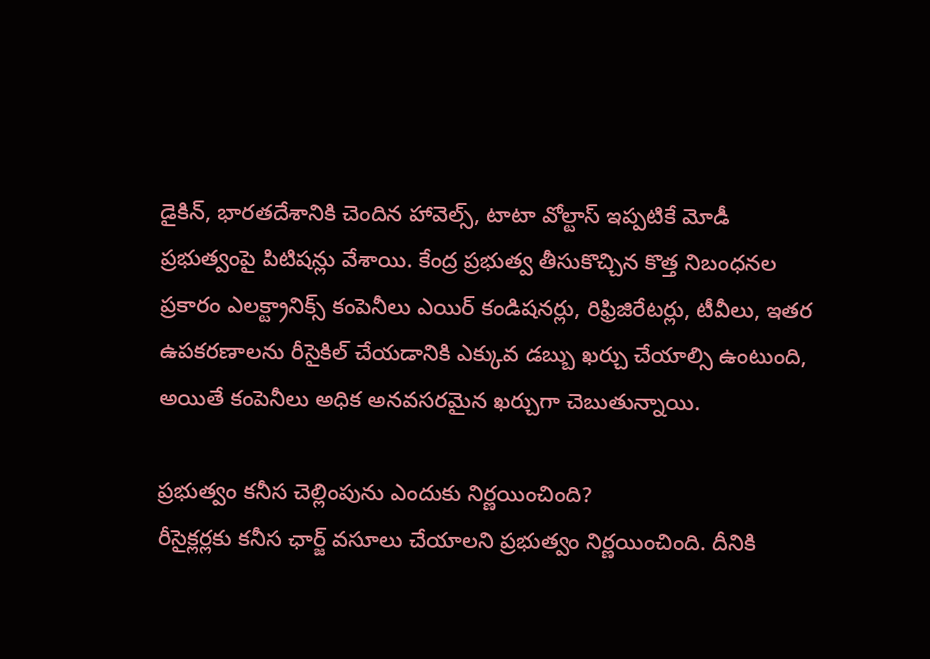డైకిన్, భారతదేశానికి చెందిన హావెల్స్, టాటా వోల్టాస్ ఇప్పటికే మోడీ ప్రభుత్వంపై పిటిషన్లు వేశాయి. కేంద్ర ప్రభుత్వ తీసుకొచ్చిన కొత్త నిబంధనల ప్రకారం ఎలక్ట్రానిక్స్ కంపెనీలు ఎయిర్ కండిషనర్లు, రిఫ్రిజిరేటర్లు, టీవీలు, ఇతర ఉపకరణాలను రీసైకిల్ చేయడానికి ఎక్కువ డబ్బు ఖర్చు చేయాల్సి ఉంటుంది, అయితే కంపెనీలు అధిక అనవసరమైన ఖర్చుగా చెబుతున్నాయి.

ప్రభుత్వం కనీస చెల్లింపును ఎందుకు నిర్ణయించింది?
రీసైక్లర్లకు కనీస ఛార్జ్ వసూలు చేయాలని ప్రభుత్వం నిర్ణయించింది. దీనికి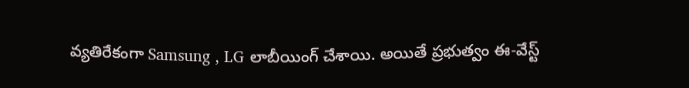వ్యతిరేకంగా Samsung , LG లాబీయింగ్ చేశాయి. అయితే ప్రభుత్వం ఈ-వేస్ట్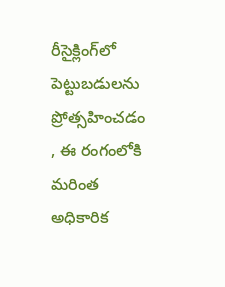రీసైక్లింగ్‌లో పెట్టుబడులను ప్రోత్సహించడం , ఈ రంగంలోకి మరింత అధికారిక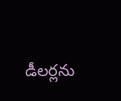డీలర్లను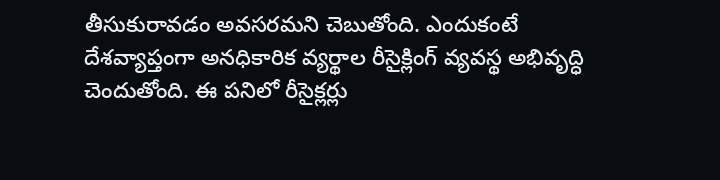తీసుకురావడం అవసరమని చెబుతోంది. ఎందుకంటే దేశవ్యాప్తంగా అనధికారిక వ్యర్థాల రీసైక్లింగ్ వ్యవస్థ అభివృద్ధి చెందుతోంది. ఈ పనిలో రీసైక్లర్లు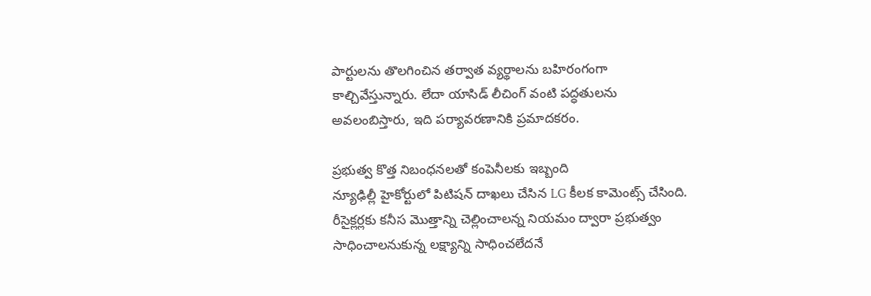పార్టులను తొలగించిన తర్వాత వ్యర్థాలను బహిరంగంగా కాల్చివేస్తున్నారు. లేదా యాసిడ్ లీచింగ్ వంటి పద్ధతులను అవలంబిస్తారు, ఇది పర్యావరణానికి ప్రమాదకరం.

ప్రభుత్వ కొత్త నిబంధనలతో కంపెనీలకు ఇబ్బంది
న్యూఢిల్లీ హైకోర్టులో పిటిషన్ దాఖలు చేసిన LG కీలక కామెంట్స్ చేసింది. రీసైక్లర్లకు కనీస మొత్తాన్ని చెల్లించాలన్న నియమం ద్వారా ప్రభుత్వం సాధించాలనుకున్న లక్ష్యాన్ని సాధించలేదనే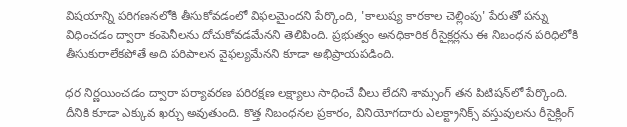విషయాన్ని పరిగణనలోకి తీసుకోవడంలో విఫలమైందని పేర్కొంది, 'కాలుష్య కారకాల చెల్లింపు' పేరుతో పన్ను విధించడం ద్వారా కంపెనీలను దోచుకోవడమేనని తెలిపింది. ప్రభుత్వం అనధికారిక రీసైక్లర్లను ఈ నిబంధన పరిధిలోకి తీసుకురాలేకపోతే అది పరిపాలన వైఫల్యమేనని కూడా అభిప్రాయపడింది.

ధర నిర్ణయించడం ద్వారా పర్యావరణ పరిరక్షణ లక్ష్యాలు సాధించే వీలు లేదని శామ్సంగ్ తన పిటిషన్‌లో పేర్కొంది. దీనికి కూడా ఎక్కువ ఖర్చు అవుతుంది. కొత్త నిబంధనల ప్రకారం, వినియోగదారు ఎలక్ట్రానిక్స్ వస్తువులను రీసైక్లింగ్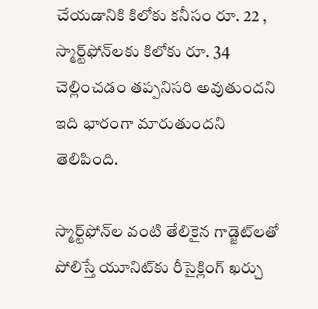చేయడానికి కిలోకు కనీసం రూ. 22 , స్మార్ట్‌ఫోన్‌లకు కిలోకు రూ. 34 చెల్లించడం తప్పనిసరి అవుతుందని ఇది భారంగా మారుతుందని తెలిపింది.

స్మార్ట్‌ఫోన్‌ల వంటి తేలికైన గాడ్జెట్‌లతో పోలిస్తే యూనిట్‌కు రీసైక్లింగ్ ఖర్చు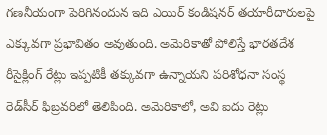గణనీయంగా పెరిగినందున ఇది ఎయిర్ కండిషనర్ తయారీదారులపై ఎక్కువగా ప్రభావితం అవుతుంది. అమెరికాతో పోలిస్తే భారతదేశ రీసైక్లింగ్ రేట్లు ఇప్పటికీ తక్కువగా ఉన్నాయని పరిశోధనా సంస్థ రెడ్‌సీర్ ఫిబ్రవరిలో తెలిపింది. అమెరికాలో, అవి ఐదు రెట్లు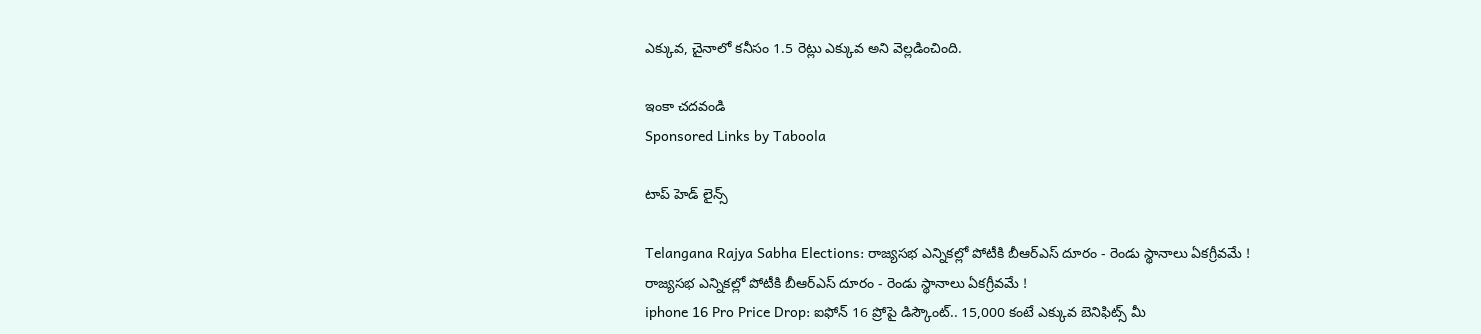ఎక్కువ, చైనాలో కనీసం 1.5 రెట్లు ఎక్కువ అని వెల్లడించింది.

ఇంకా చదవండి
Sponsored Links by Taboola

టాప్ హెడ్ లైన్స్

Telangana Rajya Sabha Elections: రాజ్యసభ ఎన్నికల్లో పోటీకి బీఆర్ఎస్ దూరం - రెండు స్థానాలు ఏకగ్రీవమే !
రాజ్యసభ ఎన్నికల్లో పోటీకి బీఆర్ఎస్ దూరం - రెండు స్థానాలు ఏకగ్రీవమే !
iphone 16 Pro Price Drop: ఐఫోన్ 16 ప్రోపై డిస్కౌంట్.. 15,000 కంటే ఎక్కువ బెనిఫిట్స్ మీ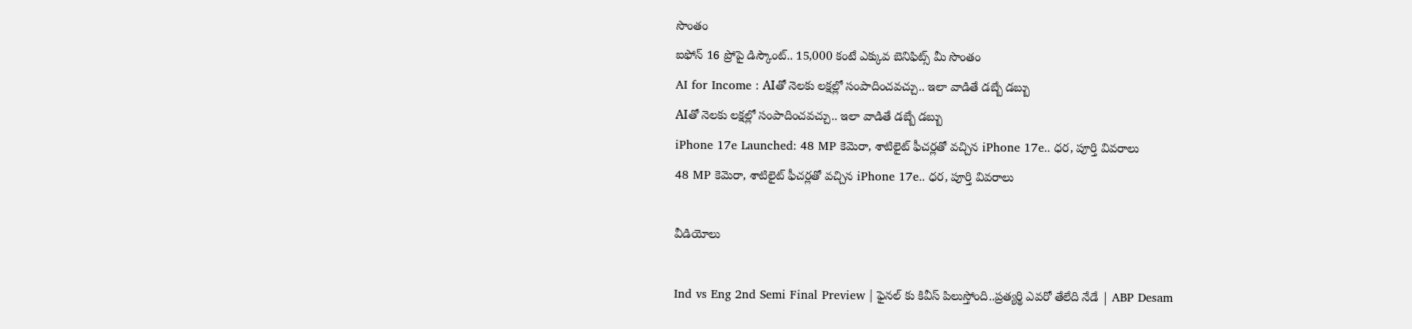సొంతం
ఐఫోన్ 16 ప్రోపై డిస్కౌంట్.. 15,000 కంటే ఎక్కువ బెనిఫిట్స్ మీ సొంతం
AI for Income : AIతో నెలకు లక్షల్లో సంపాదించవచ్చు.. ఇలా వాడితే డబ్బే డబ్బు
AIతో నెలకు లక్షల్లో సంపాదించవచ్చు.. ఇలా వాడితే డబ్బే డబ్బు
iPhone 17e Launched: 48 MP కెమెరా, శాటిలైట్ ఫీచర్లతో వచ్చిన iPhone 17e.. ధర, పూర్తి వివరాలు
48 MP కెమెరా, శాటిలైట్ ఫీచర్లతో వచ్చిన iPhone 17e.. ధర, పూర్తి వివరాలు

వీడియోలు

Ind vs Eng 2nd Semi Final Preview | ఫైనల్ కు కివీస్ పిలుస్తోంది..ప్రత్యర్థి ఎవరో తేలేది నేడే | ABP Desam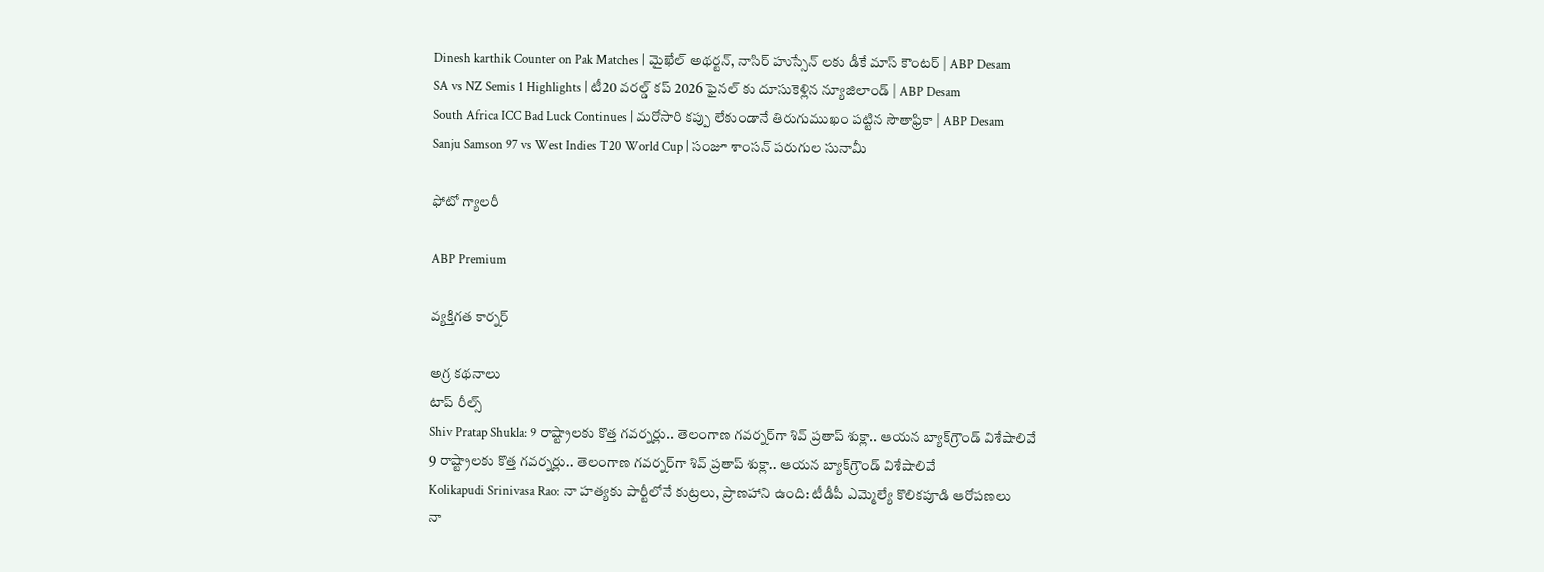Dinesh karthik Counter on Pak Matches | మైఖేల్ అథర్టన్, నాసిర్ హుస్సేన్ లకు డీకే మాస్ కౌంటర్ | ABP Desam
SA vs NZ Semis 1 Highlights | టీ20 వరల్డ్ కప్ 2026 ఫైనల్ కు దూసుకెళ్లిన న్యూజిలాండ్ | ABP Desam
South Africa ICC Bad Luck Continues | మరోసారి కప్పు లేకుండానే తిరుగుముఖం పట్టిన సౌతాఫ్రికా | ABP Desam
Sanju Samson 97 vs West Indies T20 World Cup | సంజూ శాంసన్ పరుగుల సునామీ

ఫోటో గ్యాలరీ

ABP Premium

వ్యక్తిగత కార్నర్

అగ్ర కథనాలు
టాప్ రీల్స్
Shiv Pratap Shukla: 9 రాష్ట్రాలకు కొత్త గవర్నర్లు.. తెలంగాణ గవర్నర్‌గా శివ్ ప్రతాప్ శుక్లా.. ఆయన బ్యాక్‌గ్రౌండ్ విశేషాలివే
9 రాష్ట్రాలకు కొత్త గవర్నర్లు.. తెలంగాణ గవర్నర్‌గా శివ్ ప్రతాప్ శుక్లా.. ఆయన బ్యాక్‌గ్రౌండ్ విశేషాలివే
Kolikapudi Srinivasa Rao: నా హత్యకు పార్టీలోనే కుట్రలు, ప్రాణహాని ఉంది: టీడీపీ ఎమ్మెల్యే కొలికపూడి ఆరోపణలు
నా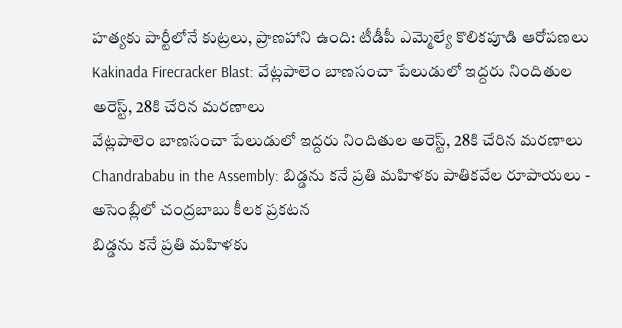హత్యకు పార్టీలోనే కుట్రలు, ప్రాణహాని ఉంది: టీడీపీ ఎమ్మెల్యే కొలికపూడి ఆరోపణలు
Kakinada Firecracker Blast: వేట్లపాలెం బాణసంచా పేలుడులో ఇద్దరు నిందితుల అరెస్ట్‌, 28కి చేరిన మరణాలు
వేట్లపాలెం బాణసంచా పేలుడులో ఇద్దరు నిందితుల అరెస్ట్‌, 28కి చేరిన మరణాలు
Chandrababu in the Assembly: బిడ్డను కనే ప్రతి మహిళకు పాతికవేల రూపాయలు - అసెంబ్లీలో చంద్రబాబు కీలక ప్రకటన
బిడ్డను కనే ప్రతి మహిళకు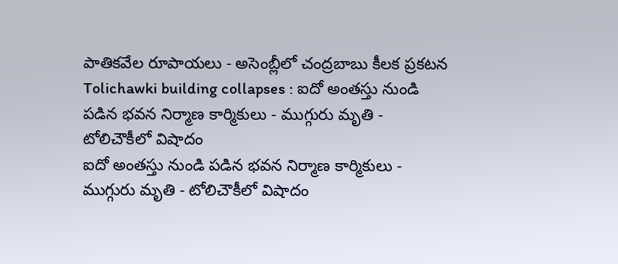పాతికవేల రూపాయలు - అసెంబ్లీలో చంద్రబాబు కీలక ప్రకటన
Tolichawki building collapses : ఐదో అంతస్తు నుండి పడిన భవన నిర్మాణ కార్మికులు - ముగ్గురు మృతి - టోలిచౌకీలో విషాదం
ఐదో అంతస్తు నుండి పడిన భవన నిర్మాణ కార్మికులు - ముగ్గురు మృతి - టోలిచౌకీలో విషాదం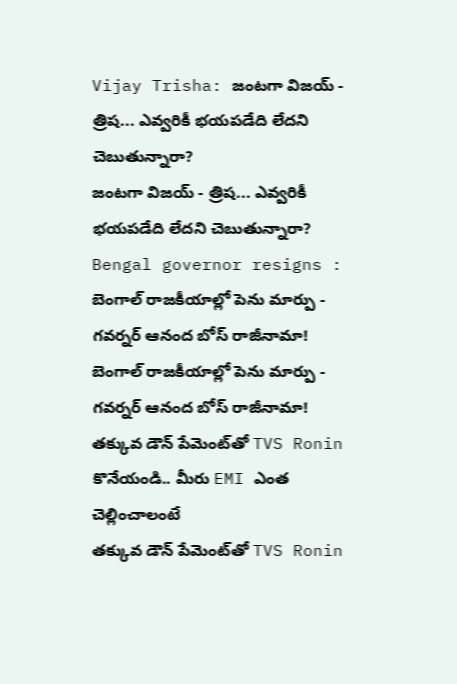Vijay Trisha: జంటగా విజయ్ - త్రిష... ఎవ్వరికీ భయపడేది లేదని చెబుతున్నారా?
జంటగా విజయ్ - త్రిష... ఎవ్వరికీ భయపడేది లేదని చెబుతున్నారా?
Bengal governor resigns : బెంగాల్ రాజకీయాల్లో పెను మార్పు - గవర్నర్ ఆనంద బోస్ రాజీనామా!
బెంగాల్ రాజకీయాల్లో పెను మార్పు - గవర్నర్ ఆనంద బోస్ రాజీనామా!
తక్కువ డౌన్ పేమెంట్‌తో TVS Ronin కొనేయండి.. మీరు EMI ఎంత చెల్లించాలంటే
తక్కువ డౌన్ పేమెంట్‌తో TVS Ronin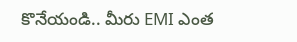కొనేయండి.. మీరు EMI ఎంత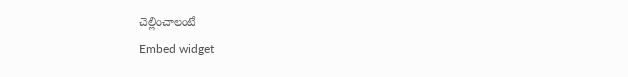చెల్లించాలంటే
Embed widget